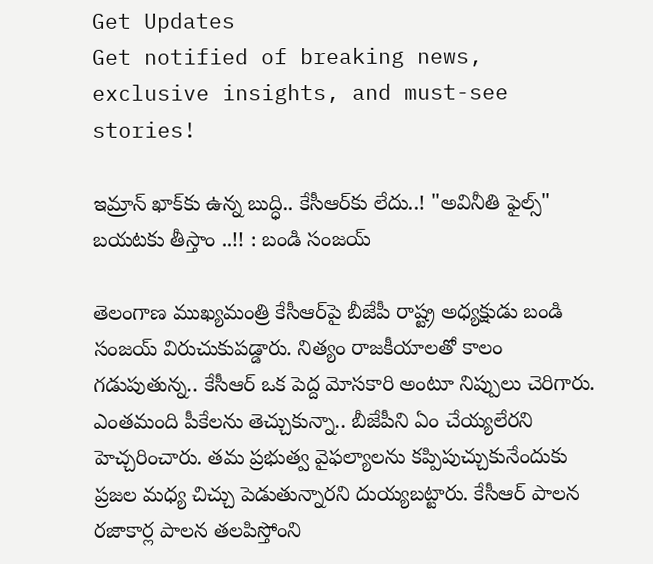Get Updates
Get notified of breaking news, exclusive insights, and must-see stories!

ఇమ్రాన్ ఖాక్‌కు ఉన్న బుద్ధి.. కేసీఆర్‌కు లేదు..! "అవినీతి ఫైల్స్" బయటకు తీస్తాం ..!! : బండి సంజ‌య్‌

తెలంగాణ ముఖ్యమంత్రి కేసీఆర్‌పై బీజేపీ రాష్ట్ర అధ్యక్షుడు బండి సంజయ్ విరుచుకుపడ్డారు. నిత్యం రాజకీయాలతో కాలం గడుపుతున్న.. కేసీఆర్ ఒక పెద్ద మోసకారి అంటూ నిప్పులు చెరిగారు. ఎంతమంది పీకేల‌ను తెచ్చుకున్నా.. బీజేపీని ఏం చేయ్యలేరని హెచ్చరించారు. తమ ప్రభుత్వ వైఫల్యాలను కప్పిపుచ్చుకునేందుకు ప్రజల మధ్య చిచ్చు పెడుతున్నారని దుయ్యబట్టారు. కేసీఆర్ పాలన రజాకార్ల పాలన తలపిస్తోంని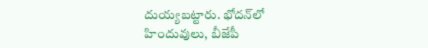దుయ్యబట్టారు. భోదన్‌లో హిందువులు, బీజేపీ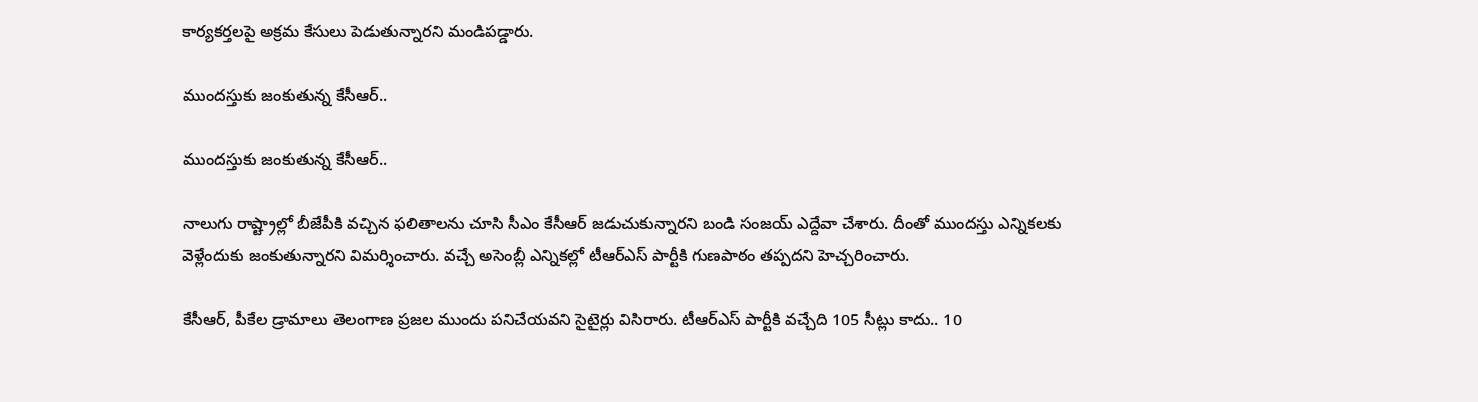కార్యకర్తలపై అక్రమ కేసులు పెడుతున్నారని మండిపడ్డారు.

ముంద‌స్తుకు జ‌ంకుతున్న కేసీఆర్..

ముంద‌స్తుకు జ‌ంకుతున్న కేసీఆర్..

నాలుగు రాష్ట్రాల్లో బీజేపీకి వచ్చిన ఫలితాలను చూసి సీఎం కేసీఆర్ జడుచుకున్నారని బండి సంజయ్ ఎద్దేవా చేశారు. దీంతో ముందస్తు ఎన్నికలకు వెళ్లేందుకు జంకుతున్నారని విమర్శించారు. వచ్చే అసెంబ్లీ ఎన్నికల్లో టీఆర్ఎస్ పార్టీకి గుణపాఠం తప్పదని హెచ్చరించారు.

కేసీఆర్‌, పీకేల‌ డ్రామాలు తెలంగాణ ప్రజల ముందు పనిచేయవ‌ని సైటైర్లు విసిరారు. టీఆర్ఎస్ పార్టీకి వచ్చేది 105 సీట్లు కాదు.. 10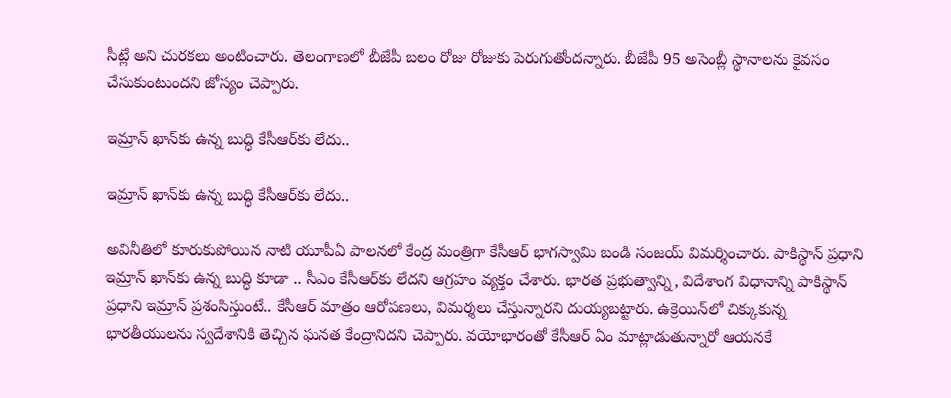సీట్లే అని చురకలు అంటించారు. తెలంగాణలో బీజేపీ బలం రోజు రోజుకు పెరుగుతోందన్నారు. బీజేపీ 95 అసెంబ్లీ స్థానాలను కైవసం చేసుకుంటుందని జోస్యం చెప్పారు.

ఇమ్రాన్ ఖాన్‌కు ఉన్న బుద్ధి కేసీఆర్‌కు లేదు..

ఇమ్రాన్ ఖాన్‌కు ఉన్న బుద్ధి కేసీఆర్‌కు లేదు..

అవినీతిలో కూరుకుపోయిన నాటి యూపీఏ పాలనలో కేంద్ర మంత్రిగా కేసీఆర్ భాగస్వామి బండి సంజయ్ విమర్శించారు. పాకిస్థాన్ ప్రధాని ఇమ్రాన్ ఖాన్‌కు ఉన్న బుద్ధి కూడా .. సీఎం కేసీఆర్‌కు లేదని ఆగ్రహం వ్యక్తం చేశారు. భారత ప్రభుత్వాన్ని, విదేశాంగ విధానాన్ని పాకిస్థాన్ ప్రధాని ఇమ్రాన్ ప్రశంసిస్తుంటే.. కేసీఆర్ మాత్రం ఆరోపణలు, విమర్శలు చేస్తున్నారని దుయ్యబట్టారు. ఉక్రెయిన్‌లో చిక్కుకున్న భారతీయులను స్వదేశానికి తెచ్చిన ఘనత కేంద్రానిదని చెప్పారు. వయోభారంతో కేసీఆర్ ఏం మాట్లాడుతున్నారో ఆయనకే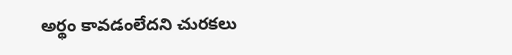అర్థం కావడంలేదని చురకలు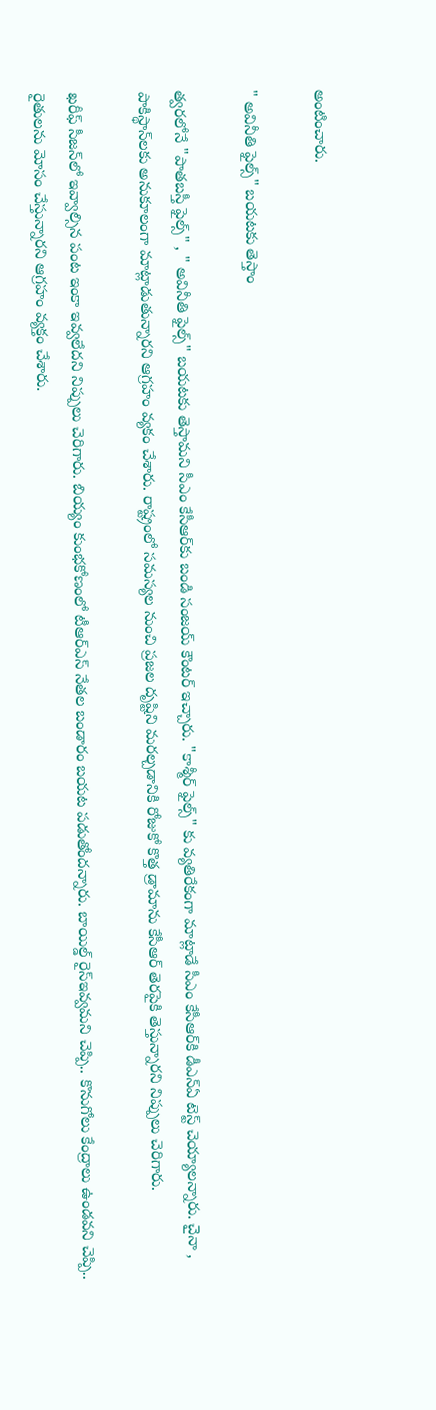అంటించారు.

" అవినీతి ఫైల్స్" బయటకు తెస్తాం

త్వరలోనే "పాతబస్తీ ఫైల్స్" , " అవినీతి ఫైల్స్" బయటకు తెస్తామని సీఎం కేసీఆర్‌కు బండి సంజయ్ కౌంటర్ ఇచ్చారు. "కాశ్మీర్ ఫైల్స్" కు వ్యతిరేకంగా మాట్లాడే సీఎం కేసీఆర్‌కి డీఎన్ఏ టెస్ట్ చెయ్యాలన్నారు. చైనా , పాకిస్థాన్‌లకు అనుకూలంగా మాట్లాడుతున్నారని ఆగ్రహం వ్యకం చేశారు. రాష్ట్రంలో సమస్యల నుంచి ప్రజల దృష్టిని మరల్చడానికి రోజుకో కొత్త డ్రామాను కేసీఆర్ తెరపైకి తెస్తున్నారని నిప్పులు చెరిగారు.

ఖరీఫ్ సీజన్‌లో ఇవ్వాల్సిన పంట ఇంకా ఇవ్వలేదని నిప్పులు చెరిగారు. బియ్యం కుంభకోణంలో టీఆర్ఎస్ నేతల బండారం బయట పడుతోందన్నారు. బాయిల్డ్ రైస్ఇవ్వమని చెప్పి.. కొనుగోలు కేంద్రాలు ఉండవని చెప్పి.. రైతులను మోసం చేస్తున్నారని ఆగ్రహం వ్యక్తం చేశారు.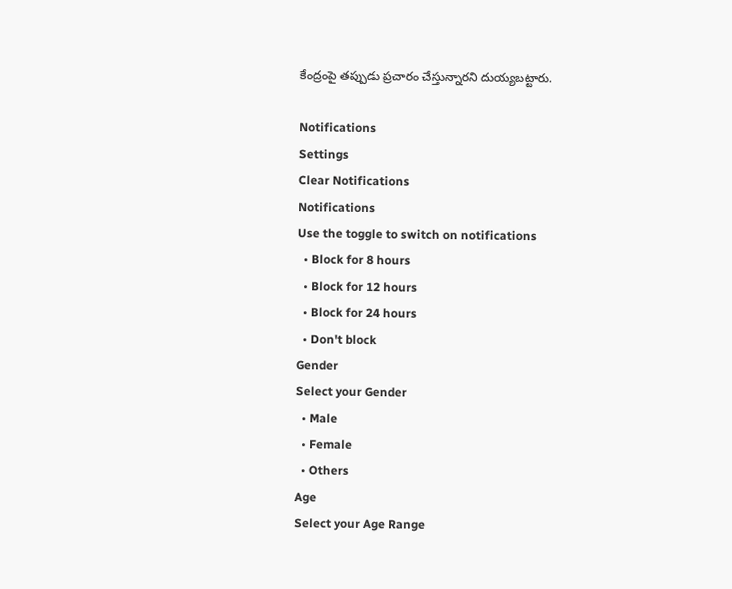కేంద్రంపై తప్పుడు ప్రచారం చేస్తున్నారని దుయ్యబట్టారు.

Notifications
Settings
Clear Notifications
Notifications
Use the toggle to switch on notifications
  • Block for 8 hours
  • Block for 12 hours
  • Block for 24 hours
  • Don't block
Gender
Select your Gender
  • Male
  • Female
  • Others
Age
Select your Age Range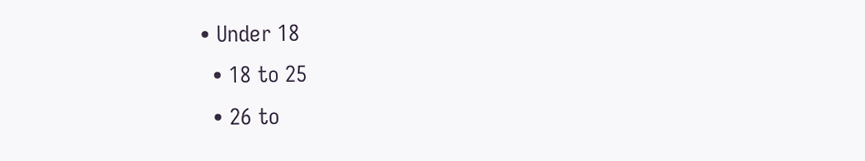• Under 18
  • 18 to 25
  • 26 to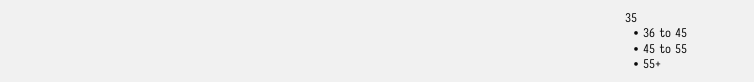35
  • 36 to 45
  • 45 to 55
  • 55+